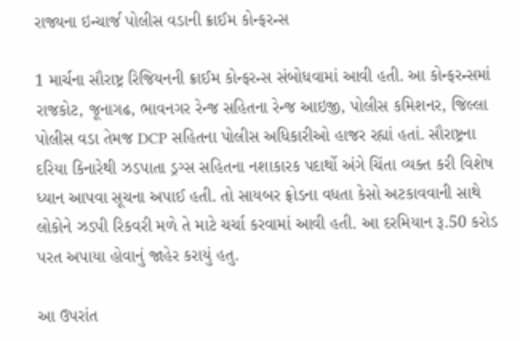રાજ્યના ઇન્ચાર્જ પોલીસ વડાની ક્રાઈમ કોન્ફરન્સ

1 માર્ચના સૌરાષ્ટ્ર રિજિયનની ક્રાઈમ કોન્ફરન્સ સંબોધવામાં આવી હતી. આ કોન્ફરન્સમાં રાજકોટ, જૂનાગઢ, ભાવનગર રેન્જ સહિતના રેન્જ આઇજી, પોલીસ કમિશનર, જિલ્લા પોલીસ વડા તેમજ DCP સહિતના પોલીસ અધિકારીઓ હાજર રહ્યાં હતાં. સૌરાષ્ટ્રના દરિયા કિનારેથી ઝડપાતા ડ્રગ્સ સહિતના નશાકારક પદાર્થો અંગે ચિંતા વ્યક્ત કરી વિશેષ ધ્યાન આપવા સૂચના અપાઈ હતી. તો સાયબર ફ્રોડના વધતા કેસો અટકાવવાની સાથે લોકોને ઝડપી રિકવરી મળે તે માટે ચર્ચા કરવામાં આવી હતી. આ દરમિયાન રૂ.50 કરોડ પરત અપાયા હોવાનું જાહેર કરાયું હતુ.

આ ઉપરાંત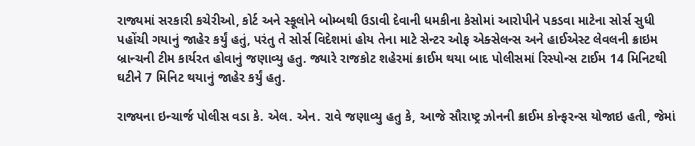રાજ્યમાં સરકારી કચેરીઓ, કોર્ટ અને સ્કૂલોને બોમ્બથી ઉડાવી દેવાની ધમકીના કેસોમાં આરોપીને પકડવા માટેના સોર્સ સુધી પહોંચી ગયાનું જાહેર કર્યું હતું, પરંતુ તે સોર્સ વિદેશમાં હોય તેના માટે સેન્ટર ઓફ એક્સેલન્સ અને હાઈએસ્ટ લેવલની ક્રાઇમ બ્રાન્ચની ટીમ કાર્યરત હોવાનું જણાવ્યુ હતુ. જ્યારે રાજકોટ શહેરમાં ક્રાઈમ થયા બાદ પોલીસમાં રિસ્પોન્સ ટાઈમ 14 મિનિટથી ઘટીને 7 મિનિટ થયાનું જાહેર કર્યું હતુ.

રાજ્યના ઇન્ચાર્જ પોલીસ વડા કે. એલ. એન. રાવે જણાવ્યુ હતુ કે, આજે સૌરાષ્ટ્ર ઝોનની ક્રાઈમ કોન્ફરન્સ યોજાઇ હતી, જેમાં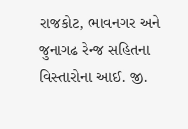રાજકોટ, ભાવનગર અને જુનાગઢ રેન્જ સહિતના વિસ્તારોના આઈ. જી.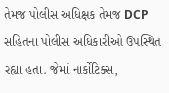તેમજ પોલીસ અધિક્ષક તેમજ DCP સહિતના પોલીસ અધિકારીઓ ઉપસ્થિત રહ્યા હતા. જેમાં નાર્કોટિક્સ,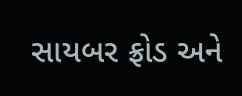સાયબર ફ્રોડ અને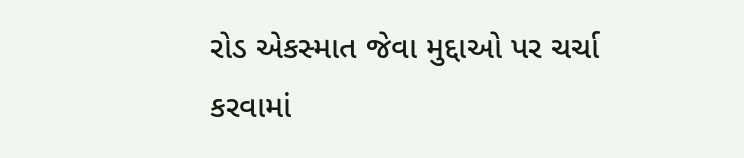રોડ એકસ્માત જેવા મુદ્દાઓ પર ચર્ચા કરવામાં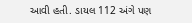આવી હતી. ડાયલ 112 અંગે પણ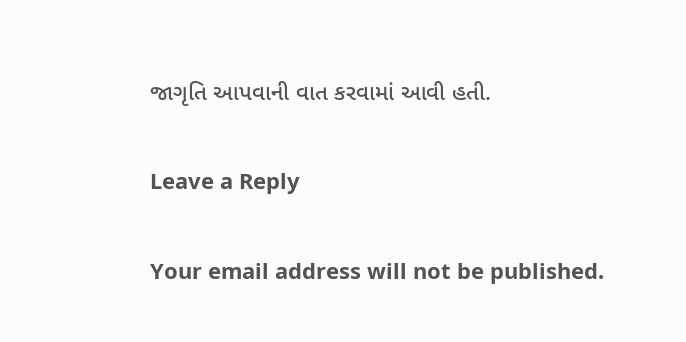જાગૃતિ આપવાની વાત કરવામાં આવી હતી.

Leave a Reply

Your email address will not be published.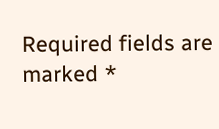Required fields are marked *